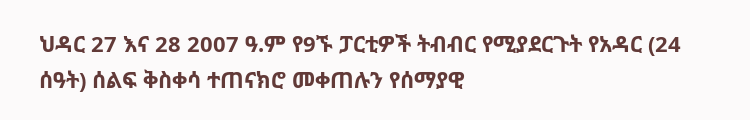ህዳር 27 እና 28 2007 ዓ.ም የ9ኙ ፓርቲዎች ትብብር የሚያደርጉት የአዳር (24 ሰዓት) ሰልፍ ቅስቀሳ ተጠናክሮ መቀጠሉን የሰማያዊ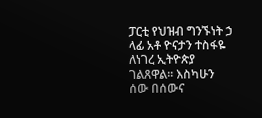ፓርቲ የህዝብ ግንኙነት ኃ ላፊ አቶ ዮናታን ተስፋዬ ለነገረ ኢትዮጵያ ገልጸዋል፡፡ እስካሁን ሰው በሰውና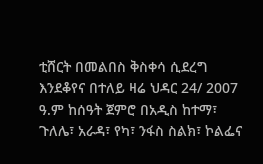ቲሸርት በመልበስ ቅስቀሳ ሲደረግ እንደቆየና በተለይ ዛሬ ህዳር 24/ 2007 ዓ.ም ከሰዓት ጀምሮ በአዲስ ከተማ፣ ጉለሌ፣ አራዳ፣ የካ፣ ንፋስ ስልክ፣ ኮልፌና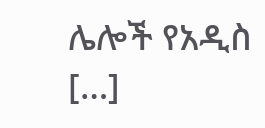ሌሎች የአዲስ […]